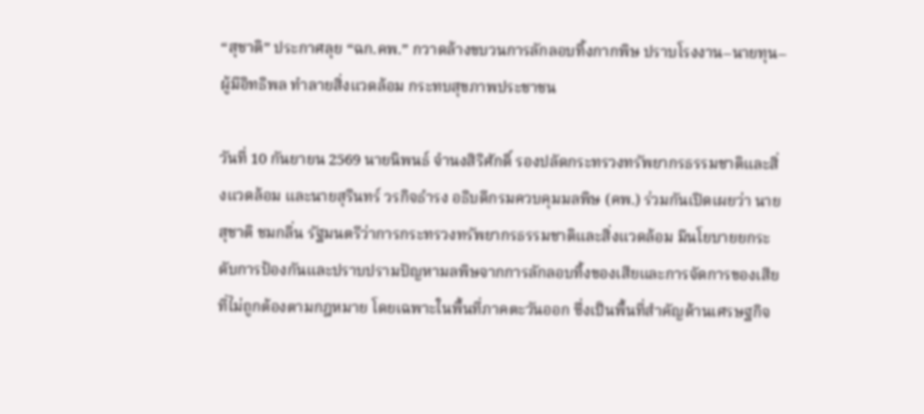“สุชาติ” ประกาศลุย “ฉก.คพ.” กวาดล้างขบวนการลักลอบทิ้งกากพิษ ปราบโรงงาน–นายทุน–ผู้มีอิทธิพล ทำลายสิ่งแวดล้อม กระทบสุขภาพประชาชน

วันที่ 10 กันยายน 2569 นายนิพนธ์ จำนงสิริศักดิ์ รองปลัดกระทรวงทรัพยากรธรรมชาติและสิ่งแวดล้อม และนายสุรินทร์ วรกิจธำรง อธิบดีกรมควบคุมมลพิษ (คพ.) ร่วมกันเปิดเผยว่า นายสุชาติ ชมกลิ่น รัฐมนตรีว่าการกระทรวงทรัพยากรธรรมชาติและสิ่งแวดล้อม มีนโยบายยกระดับการป้องกันและปราบปรามปัญหามลพิษจากการลักลอบทิ้งของเสียและการจัดการของเสียที่ไม่ถูกต้องตามกฎหมาย โดยเฉพาะในพื้นที่ภาคตะวันออก ซึ่งเป็นพื้นที่สำคัญด้านเศรษฐกิจ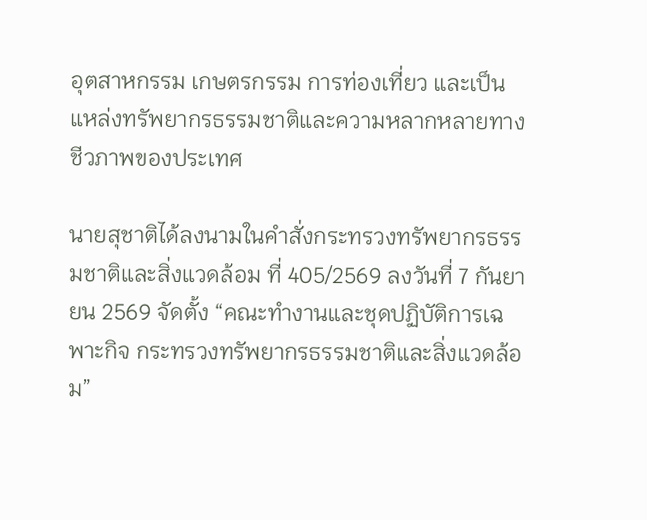อุตสาหกรรม เกษตรกรรม การท่องเที่ยว และเป็นแหล่งทรัพยากรธรรมชาติและความหลากหลายทางชีวภาพของประเทศ

นายสุชาติได้ลงนามในคำสั่งกระทรวงทรัพยากรธรรมชาติและสิ่งแวดล้อม ที่ 405/2569 ลงวันที่ 7 กันยายน 2569 จัดตั้ง “คณะทำงานและชุดปฏิบัติการเฉพาะกิจ กระทรวงทรัพยากรธรรมชาติและสิ่งแวดล้อม”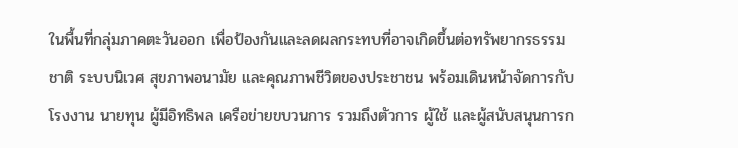ในพื้นที่กลุ่มภาคตะวันออก เพื่อป้องกันและลดผลกระทบที่อาจเกิดขึ้นต่อทรัพยากรธรรมชาติ ระบบนิเวศ สุขภาพอนามัย และคุณภาพชีวิตของประชาชน พร้อมเดินหน้าจัดการกับโรงงาน นายทุน ผู้มีอิทธิพล เครือข่ายขบวนการ รวมถึงตัวการ ผู้ใช้ และผู้สนับสนุนการก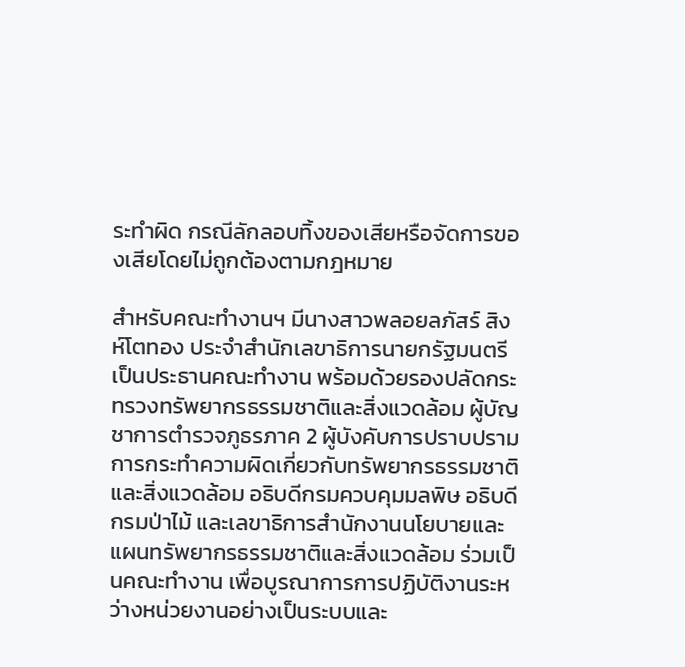ระทำผิด กรณีลักลอบทิ้งของเสียหรือจัดการของเสียโดยไม่ถูกต้องตามกฎหมาย

สำหรับคณะทำงานฯ มีนางสาวพลอยลภัสร์ สิงห์โตทอง ประจำสำนักเลขาธิการนายกรัฐมนตรี เป็นประธานคณะทำงาน พร้อมด้วยรองปลัดกระทรวงทรัพยากรธรรมชาติและสิ่งแวดล้อม ผู้บัญชาการตำรวจภูธรภาค 2 ผู้บังคับการปราบปรามการกระทำความผิดเกี่ยวกับทรัพยากรธรรมชาติและสิ่งแวดล้อม อธิบดีกรมควบคุมมลพิษ อธิบดีกรมป่าไม้ และเลขาธิการสำนักงานนโยบายและแผนทรัพยากรธรรมชาติและสิ่งแวดล้อม ร่วมเป็นคณะทำงาน เพื่อบูรณาการการปฏิบัติงานระหว่างหน่วยงานอย่างเป็นระบบและ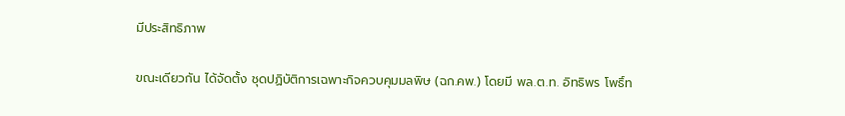มีประสิทธิภาพ

ขณะเดียวกัน ได้จัดตั้ง ชุดปฏิบัติการเฉพาะกิจควบคุมมลพิษ (ฉก.คพ.) โดยมี พล.ต.ท. อิทธิพร โพธิ์ท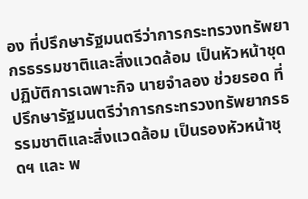อง ที่ปรึกษารัฐมนตรีว่าการกระทรวงทรัพยากรธรรมชาติและสิ่งแวดล้อม เป็นหัวหน้าชุดปฏิบัติการเฉพาะกิจ นายจำลอง ช่วยรอด ที่ปรึกษารัฐมนตรีว่าการกระทรวงทรัพยากรธรรมชาติและสิ่งแวดล้อม เป็นรองหัวหน้าชุดฯ และ พ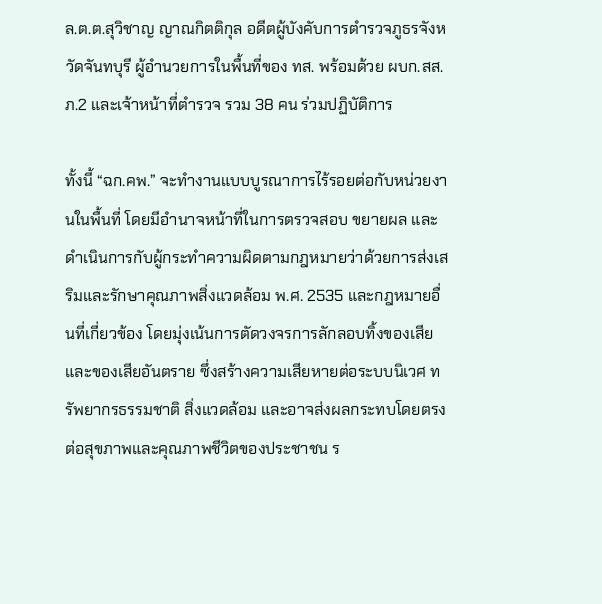ล.ต.ต.สุวิชาญ ญาณกิตติกุล อดีตผู้บังคับการตำรวจภูธรจังหวัดจันทบุรี ผู้อำนวยการในพื้นที่ของ ทส. พร้อมด้วย ผบก.สส.ภ.2 และเจ้าหน้าที่ตำรวจ รวม 38 คน ร่วมปฏิบัติการ

ทั้งนี้ “ฉก.คพ.” จะทำงานแบบบูรณาการไร้รอยต่อกับหน่วยงานในพื้นที่ โดยมีอำนาจหน้าที่ในการตรวจสอบ ขยายผล และดำเนินการกับผู้กระทำความผิดตามกฎหมายว่าด้วยการส่งเสริมและรักษาคุณภาพสิ่งแวดล้อม พ.ศ. 2535 และกฎหมายอื่นที่เกี่ยวข้อง โดยมุ่งเน้นการตัดวงจรการลักลอบทิ้งของเสียและของเสียอันตราย ซึ่งสร้างความเสียหายต่อระบบนิเวศ ทรัพยากรธรรมชาติ สิ่งแวดล้อม และอาจส่งผลกระทบโดยตรงต่อสุขภาพและคุณภาพชีวิตของประชาชน ร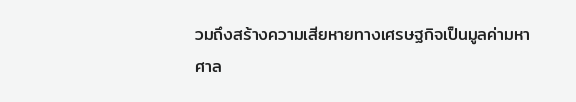วมถึงสร้างความเสียหายทางเศรษฐกิจเป็นมูลค่ามหาศาล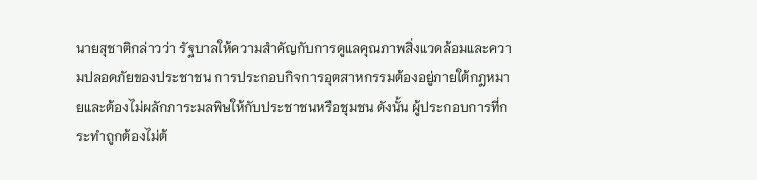นายสุชาติกล่าวว่า รัฐบาลให้ความสำคัญกับการดูแลคุณภาพสิ่งแวดล้อมและความปลอดภัยของประชาชน การประกอบกิจการอุตสาหกรรมต้องอยู่ภายใต้กฎหมายและต้องไม่ผลักภาระมลพิษให้กับประชาชนหรือชุมชน ดังนั้น ผู้ประกอบการที่กระทำถูกต้องไม่ต้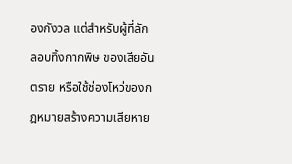องกังวล แต่สำหรับผู้ที่ลักลอบทิ้งกากพิษ ของเสียอันตราย หรือใช้ช่องโหว่ของกฎหมายสร้างความเสียหาย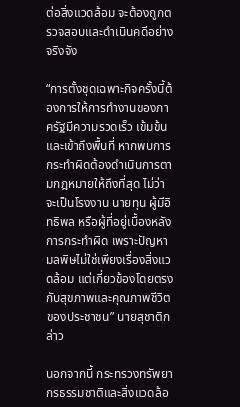ต่อสิ่งแวดล้อม จะต้องถูกตรวจสอบและดำเนินคดีอย่างจริงจัง

“การตั้งชุดเฉพาะกิจครั้งนี้ต้องการให้การทำงานของภาครัฐมีความรวดเร็ว เข้มข้น และเข้าถึงพื้นที่ หากพบการกระทำผิดต้องดำเนินการตามกฎหมายให้ถึงที่สุด ไม่ว่าจะเป็นโรงงาน นายทุน ผู้มีอิทธิพล หรือผู้ที่อยู่เบื้องหลังการกระทำผิด เพราะปัญหามลพิษไม่ใช่เพียงเรื่องสิ่งแวดล้อม แต่เกี่ยวข้องโดยตรงกับสุขภาพและคุณภาพชีวิตของประชาชน” นายสุชาติกล่าว

นอกจากนี้ กระทรวงทรัพยากรธรรมชาติและสิ่งแวดล้อ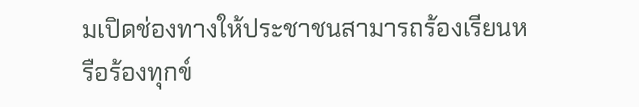มเปิดช่องทางให้ประชาชนสามารถร้องเรียนหรือร้องทุกข์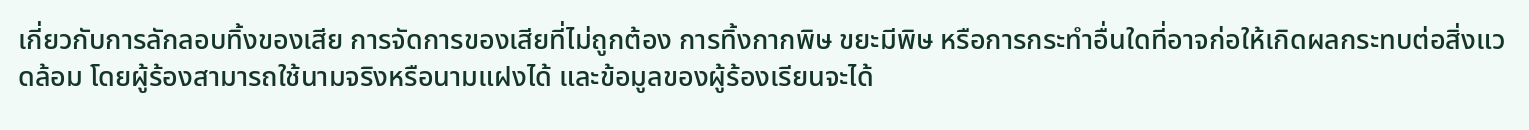เกี่ยวกับการลักลอบทิ้งของเสีย การจัดการของเสียที่ไม่ถูกต้อง การทิ้งกากพิษ ขยะมีพิษ หรือการกระทำอื่นใดที่อาจก่อให้เกิดผลกระทบต่อสิ่งแวดล้อม โดยผู้ร้องสามารถใช้นามจริงหรือนามแฝงได้ และข้อมูลของผู้ร้องเรียนจะได้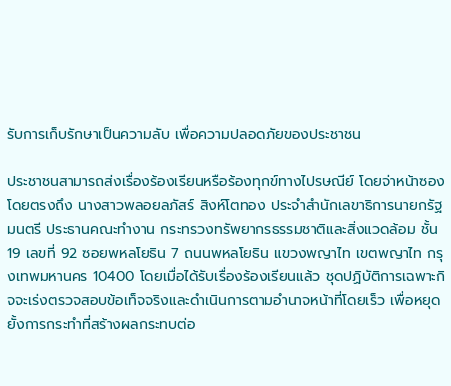รับการเก็บรักษาเป็นความลับ เพื่อความปลอดภัยของประชาชน

ประชาชนสามารถส่งเรื่องร้องเรียนหรือร้องทุกข์ทางไปรษณีย์ โดยจ่าหน้าซองโดยตรงถึง นางสาวพลอยลภัสร์ สิงห์โตทอง ประจำสำนักเลขาธิการนายกรัฐมนตรี ประธานคณะทำงาน กระทรวงทรัพยากรธรรมชาติและสิ่งแวดล้อม ชั้น 19 เลขที่ 92 ซอยพหลโยธิน 7 ถนนพหลโยธิน แขวงพญาไท เขตพญาไท กรุงเทพมหานคร 10400 โดยเมื่อได้รับเรื่องร้องเรียนแล้ว ชุดปฏิบัติการเฉพาะกิจจะเร่งตรวจสอบข้อเท็จจริงและดำเนินการตามอำนาจหน้าที่โดยเร็ว เพื่อหยุดยั้งการกระทำที่สร้างผลกระทบต่อ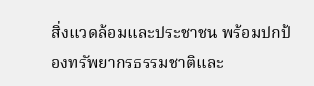สิ่งแวดล้อมและประชาชน พร้อมปกป้องทรัพยากรธรรมชาติและ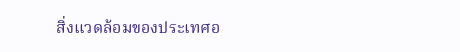สิ่งแวดล้อมของประเทศอ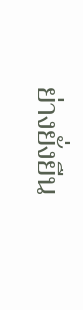ย่างยั่งยืน